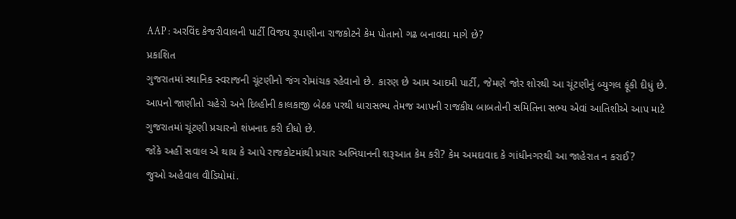AAP : અરવિંદ કેજરીવાલની પાર્ટી વિજય રૂપાણીના રાજકોટને કેમ પોતાનો ગઢ બનાવવા માગે છે?
પ્રકાશિત
ગુજરાતમાં સ્થાનિક સ્વરાજની ચૂંટણીનો જંગ રોમાંચક રહેવાનો છે. કારણ છે આમ આદમી પાર્ટી, જેમણે જોર શોરથી આ ચૂંટણીનું બ્યુગલ ફૂંકી દીધું છે.
આપનો જાણીતો ચહેરો અને દિલ્હીની કાલકાજી બેઠક પરથી ધારાસભ્ય તેમજ આપની રાજકીય બાબતોની સમિતિના સભ્ય એવાં આતિશીએ આપ માટે ગુજરાતમાં ચૂંટણી પ્રચારનો શંખનાદ કરી દીધો છે.
જોકે અહીં સવાલ એ થાય કે આપે રાજકોટમાંથી પ્રચાર અભિયાનની શરૂઆત કેમ કરી? કેમ અમદાવાદ કે ગાંધીનગરથી આ જાહેરાત ન કરાઈ?
જુઓ અહેવાલ વીડિયોમાં.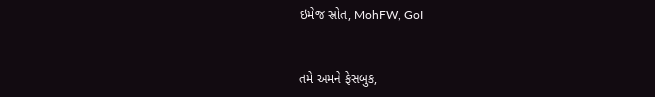ઇમેજ સ્રોત, MohFW, GoI


તમે અમને ફેસબુક,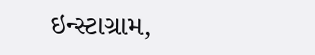ઇન્સ્ટાગ્રામ,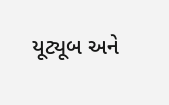યૂટ્યૂબ અને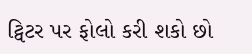ટ્વિટર પર ફોલો કરી શકો છો